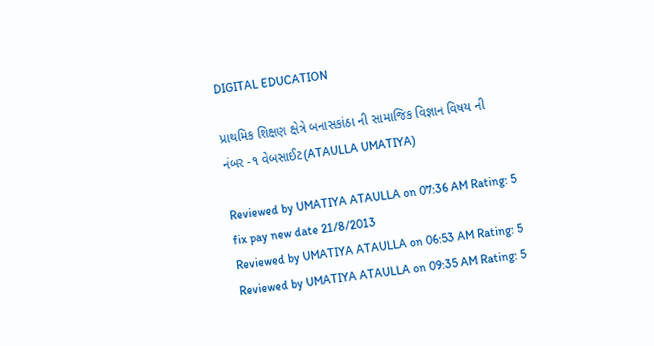DIGITAL EDUCATION

પ્રાથમિક શિક્ષણ ક્ષેત્રે બનાસકાંઠા ની સામાજિક વિજ્ઞાન વિષય ની નંબર -૧ વેબસાઈટ(ATAULLA UMATIYA)

Reviewed by UMATIYA ATAULLA on 07:36 AM Rating: 5
fix pay new date 21/8/2013
Reviewed by UMATIYA ATAULLA on 06:53 AM Rating: 5
Reviewed by UMATIYA ATAULLA on 09:35 AM Rating: 5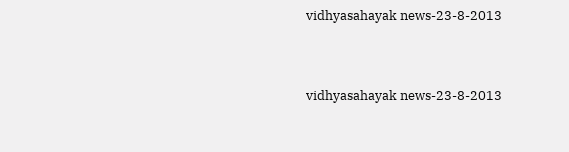vidhyasahayak news-23-8-2013


vidhyasahayak news-23-8-2013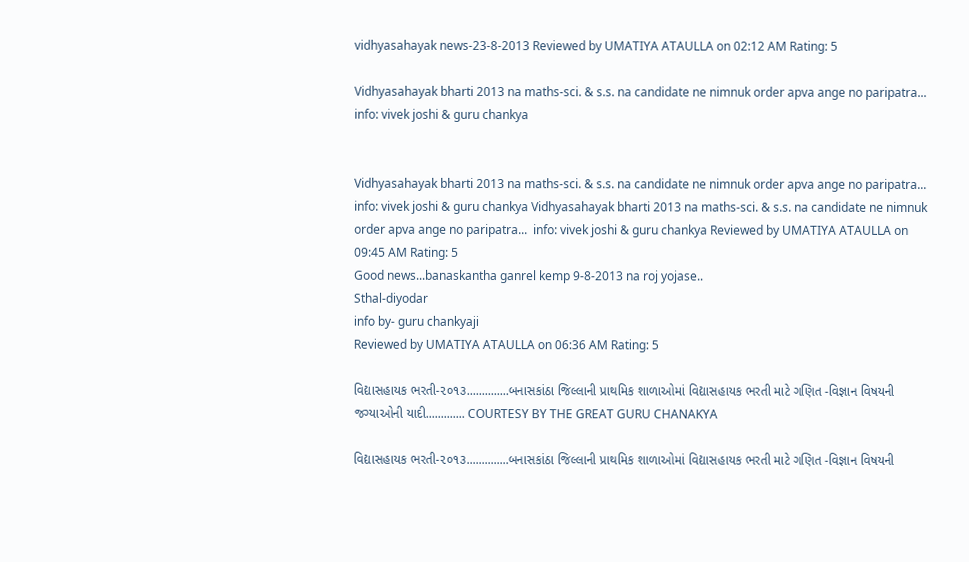vidhyasahayak news-23-8-2013 Reviewed by UMATIYA ATAULLA on 02:12 AM Rating: 5

Vidhyasahayak bharti 2013 na maths-sci. & s.s. na candidate ne nimnuk order apva ange no paripatra... info: vivek joshi & guru chankya


Vidhyasahayak bharti 2013 na maths-sci. & s.s. na candidate ne nimnuk order apva ange no paripatra... info: vivek joshi & guru chankya Vidhyasahayak bharti 2013 na maths-sci. & s.s. na candidate ne nimnuk order apva ange no paripatra...  info: vivek joshi & guru chankya Reviewed by UMATIYA ATAULLA on 09:45 AM Rating: 5
Good news...banaskantha ganrel kemp 9-8-2013 na roj yojase..
Sthal-diyodar
info by- guru chankyaji
Reviewed by UMATIYA ATAULLA on 06:36 AM Rating: 5

વિદ્યાસહાયક ભરતી-૨૦૧૩..............બનાસકાંઠા જિલ્લાની પ્રાથમિક શાળાઓમાં વિદ્યાસહાયક ભરતી માટે ગણિત -વિજ્ઞાન વિષયની જગ્યાઓની યાદી............. COURTESY BY THE GREAT GURU CHANAKYA

વિદ્યાસહાયક ભરતી-૨૦૧૩..............બનાસકાંઠા જિલ્લાની પ્રાથમિક શાળાઓમાં વિદ્યાસહાયક ભરતી માટે ગણિત -વિજ્ઞાન વિષયની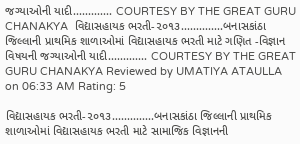જગ્યાઓની યાદી............. COURTESY BY THE GREAT GURU CHANAKYA  વિદ્યાસહાયક ભરતી-૨૦૧૩..............બનાસકાંઠા જિલ્લાની પ્રાથમિક શાળાઓમાં વિદ્યાસહાયક ભરતી માટે ગણિત -વિજ્ઞાન વિષયની જગ્યાઓની યાદી............. COURTESY BY THE GREAT GURU CHANAKYA Reviewed by UMATIYA ATAULLA on 06:33 AM Rating: 5

વિદ્યાસહાયક ભરતી-૨૦૧૩..............બનાસકાંઠા જિલ્લાની પ્રાથમિક શાળાઓમાં વિદ્યાસહાયક ભરતી માટે સામાજિક વિજ્ઞાનની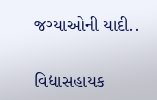જગ્યાઓની યાદી..


વિદ્યાસહાયક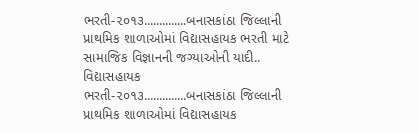ભરતી-૨૦૧૩..............બનાસકાંઠા જિલ્લાની પ્રાથમિક શાળાઓમાં વિદ્યાસહાયક ભરતી માટે સામાજિક વિજ્ઞાનની જગ્યાઓની યાદી.. વિદ્યાસહાયક ભરતી-૨૦૧૩..............બનાસકાંઠા જિલ્લાની પ્રાથમિક શાળાઓમાં વિદ્યાસહાયક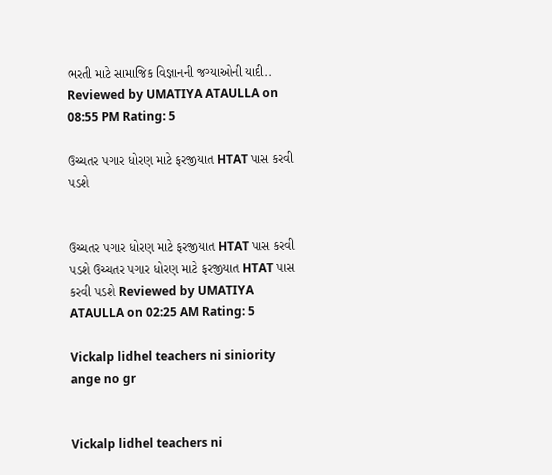ભરતી માટે સામાજિક વિજ્ઞાનની જગ્યાઓની યાદી.. Reviewed by UMATIYA ATAULLA on 08:55 PM Rating: 5

ઉચ્ચતર પગાર ધોરણ માટે ફરજીયાત HTAT પાસ કરવી પડશે


ઉચ્ચતર પગાર ધોરણ માટે ફરજીયાત HTAT પાસ કરવી પડશે ઉચ્ચતર પગાર ધોરણ માટે ફરજીયાત HTAT પાસ કરવી પડશે Reviewed by UMATIYA ATAULLA on 02:25 AM Rating: 5

Vickalp lidhel teachers ni siniority ange no gr


Vickalp lidhel teachers ni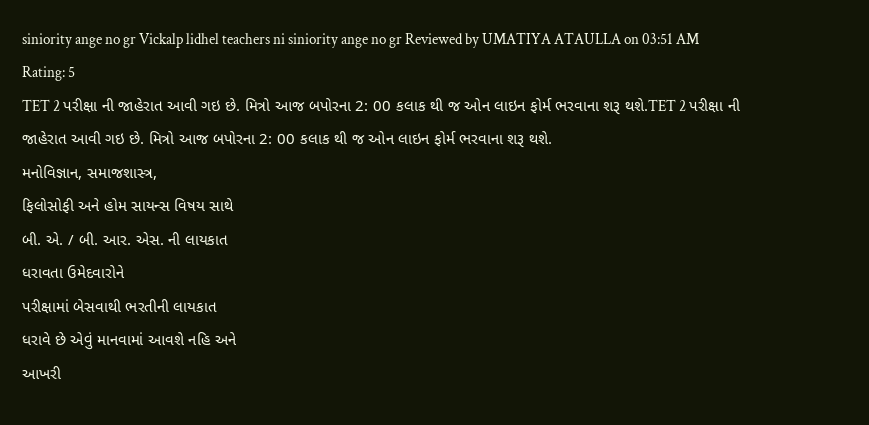siniority ange no gr Vickalp lidhel teachers ni siniority ange no gr Reviewed by UMATIYA ATAULLA on 03:51 AM Rating: 5
TET 2 પરીક્ષા ની જાહેરાત આવી ગઇ છે. મિત્રો આજ બપોરના 2: 00 કલાક થી જ ઓન લાઇન ફોર્મ ભરવાના શરૂ થશે.TET 2 પરીક્ષા ની જાહેરાત આવી ગઇ છે. મિત્રો આજ બપોરના 2: 00 કલાક થી જ ઓન લાઇન ફોર્મ ભરવાના શરૂ થશે.
મનોવિજ્ઞાન, સમાજશાસ્ત્ર,
ફિલોસોફી અને હોમ સાયન્સ વિષય સાથે
બી. એ. / બી. આર. એસ. ની લાયકાત
ધરાવતા ઉમેદવારોને
પરીક્ષામાં બેસવાથી ભરતીની લાયકાત
ધરાવે છે એવું માનવામાં આવશે નહિ અને
આખરી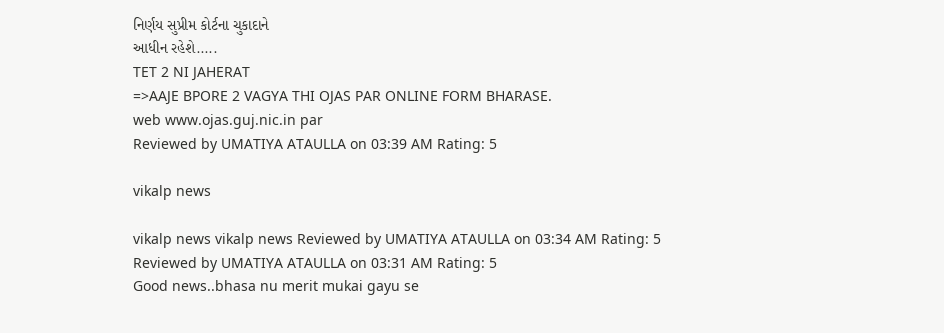નિર્ણય સુપ્રીમ કોર્ટના ચુકાદાને
આધીન રહેશે.....
TET 2 NI JAHERAT
=>AAJE BPORE 2 VAGYA THI OJAS PAR ONLINE FORM BHARASE.
web www.ojas.guj.nic.in par
Reviewed by UMATIYA ATAULLA on 03:39 AM Rating: 5

vikalp news

vikalp news vikalp news Reviewed by UMATIYA ATAULLA on 03:34 AM Rating: 5
Reviewed by UMATIYA ATAULLA on 03:31 AM Rating: 5
Good news..bhasa nu merit mukai gayu se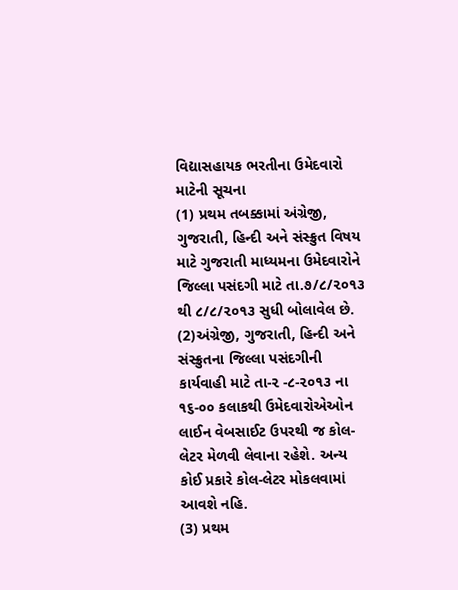વિદ્યાસહાયક ભરતીના ઉમેદવારો માટેની સૂચના
(1) પ્રથમ તબક્કામાં અંગ્રેજી, ગુજરાતી, હિન્દી અને સંસ્ક્રુત વિષય માટે ગુજરાતી માધ્યમના ઉમેદવારોને જિલ્લા પસંદગી માટે તા.૭/૮/૨૦૧૩ થી ૮/૮/૨૦૧૩ સુધી બોલાવેલ છે.
(2)અંગ્રેજી, ગુજરાતી, હિન્દી અને સંસ્ક્રુતના જિલ્લા પસંદગીની કાર્યવાહી માટે તા-૨ -૮-૨૦૧૩ ના ૧૬-૦૦ કલાકથી ઉમેદવારોએઓન લાઈન વેબસાઈટ ઉપરથી જ કોલ-લેટર મેળવી લેવાના રહેશે. અન્ય કોઈ પ્રકારે કોલ-લેટર મોકલવામાં આવશે નહિ.
(3) પ્રથમ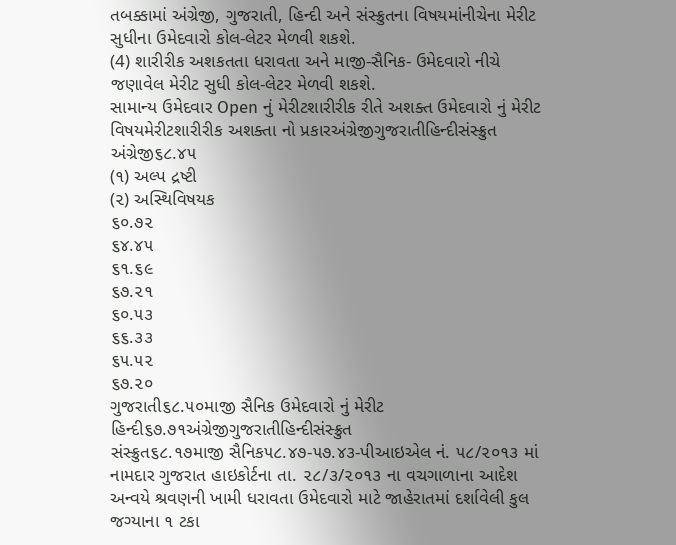તબક્કામાં અંગ્રેજી, ગુજરાતી, હિન્દી અને સંસ્ક્રુતના વિષયમાંનીચેના મેરીટ સુધીના ઉમેદવારો કોલ-લેટર મેળવી શકશે.
(4) શારીરીક અશકતતા ધરાવતા અને માજી-સૈનિક- ઉમેદવારો નીચે જણાવેલ મેરીટ સુધી કોલ-લેટર મેળવી શકશે.
સામાન્ય ઉમેદવાર Open નું મેરીટશારીરીક રીતે અશક્ત ઉમેદવારો નું મેરીટ
વિષયમેરીટશારીરીક અશક્તા નો પ્રકારઅંગ્રેજીગુજરાતીહિન્દીસંસ્ક્રુત
અંગ્રેજી૬૮.૪૫
(૧) અલ્પ દ્રષ્ટી
(૨) અસ્થિવિષયક
૬૦.૭૨
૬૪.૪૫
૬૧.૬૯
૬૭.૨૧
૬૦.૫૩
૬૬.૩૩
૬૫.૫૨
૬૭.૨૦
ગુજરાતી૬૮.૫૦માજી સૈનિક ઉમેદવારો નું મેરીટ
હિન્દી૬૭.૭૧અંગ્રેજીગુજરાતીહિન્દીસંસ્ક્રુત
સંસ્ક્રુત૬૮.૧૭માજી સૈનિક૫૮.૪૭-૫૭.૪૩-પીઆઇએલ નં. ૫૮/૨૦૧૩ માં નામદાર ગુજરાત હાઇકોર્ટના તા. ૨૮/૩/૨૦૧૩ ના વચગાળાના આદેશ અન્વયે શ્રવણની ખામી ધરાવતા ઉમેદવારો માટે જાહેરાતમાં દર્શાવેલી કુલ જગ્યાના ૧ ટકા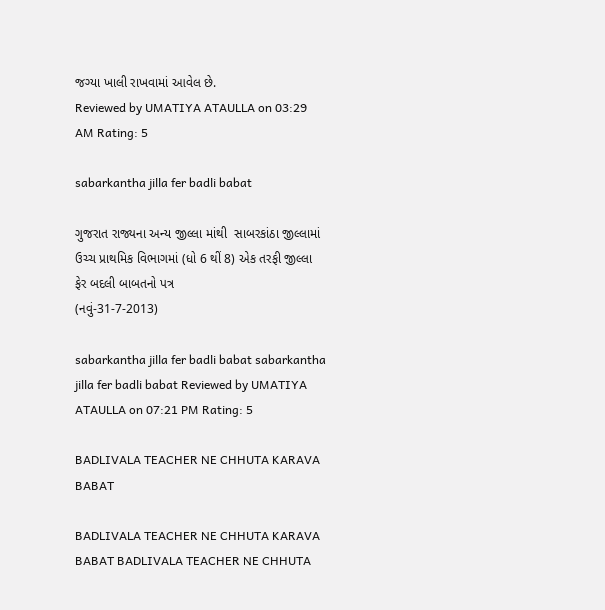જગ્યા ખાલી રાખવામાં આવેલ છે.
Reviewed by UMATIYA ATAULLA on 03:29 AM Rating: 5

sabarkantha jilla fer badli babat

ગુજરાત રાજ્યના અન્ય જીલ્લા માંથી  સાબરકાંઠા જીલ્લામાં ઉચ્ચ પ્રાથમિક વિભાગમાં (ધો 6 થીં 8) એક તરફી જીલ્લા ફેર બદલી બાબતનો પત્ર
(નવું-31-7-2013)

sabarkantha jilla fer badli babat sabarkantha jilla fer badli babat Reviewed by UMATIYA ATAULLA on 07:21 PM Rating: 5

BADLIVALA TEACHER NE CHHUTA KARAVA BABAT

BADLIVALA TEACHER NE CHHUTA KARAVA BABAT BADLIVALA TEACHER NE CHHUTA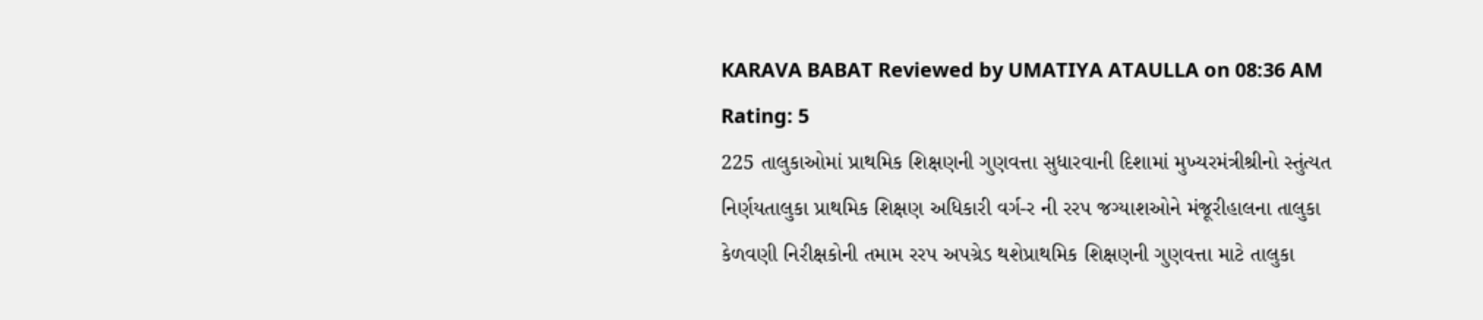KARAVA BABAT Reviewed by UMATIYA ATAULLA on 08:36 AM Rating: 5
225 તાલુકાઓમાં પ્રાથમિક શિક્ષણની ગુણવત્તા સુધારવાની દિશામાં મુખ્યરમંત્રીશ્રીનો સ્તુંત્યત નિર્ણયતાલુકા પ્રાથમિક શિક્ષણ અધિકારી વર્ગ-ર ની રરપ જગ્યાશઓને મંજૂરીહાલના તાલુકા કેળવણી નિરીક્ષકોની તમામ રરપ અપગ્રેડ થશેપ્રાથમિક શિક્ષણની ગુણવત્તા માટે તાલુકા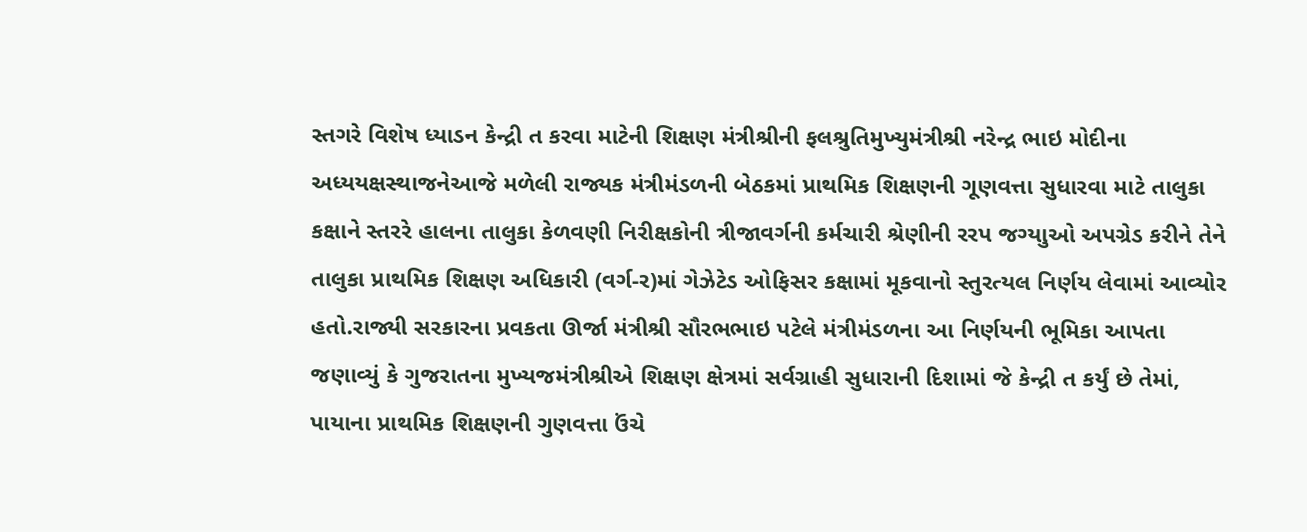સ્તગરે વિશેષ ધ્યાડન કેન્દ્રી ત કરવા માટેની શિક્ષણ મંત્રીશ્રીની ફલશ્રુતિમુખ્યુમંત્રીશ્રી નરેન્દ્ર ભાઇ મોદીના અધ્યયક્ષસ્થાજનેઆજે મળેલી રાજ્યક મંત્રીમંડળની બેઠકમાં પ્રાથમિક શિક્ષણની ગૂણવત્તા સુધારવા માટે તાલુકા કક્ષાને સ્તરરે હાલના તાલુકા કેળવણી નિરીક્ષકોની ત્રીજાવર્ગની કર્મચારી શ્રેણીની રરપ જગ્યાુઓ અપગ્રેડ કરીને તેને તાલુકા પ્રાથમિક શિક્ષણ અધિકારી (વર્ગ-ર)માં ગેઝેટેડ ઓફિસર કક્ષામાં મૂકવાનો સ્તુરત્યલ નિર્ણય લેવામાં આવ્યોર હતો.રાજ્યી સરકારના પ્રવકતા ઊર્જા મંત્રીશ્રી સૌરભભાઇ પટેલે મંત્રીમંડળના આ નિર્ણયની ભૂમિકા આપતા જણાવ્યું કે ગુજરાતના મુખ્યજમંત્રીશ્રીએ શિક્ષણ ક્ષેત્રમાં સર્વગ્રાહી સુધારાની દિશામાં જે કેન્દ્રી ત કર્યું છે તેમાં, પાયાના પ્રાથમિક શિક્ષણની ગુણવત્તા ઉંચે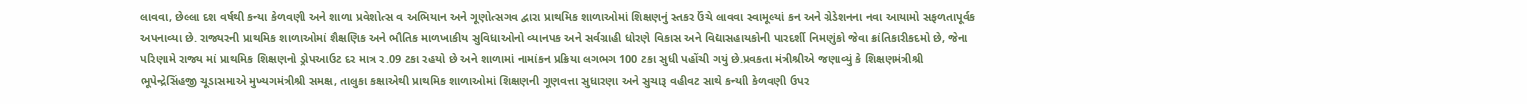લાવવા, છેલ્લા દશ વર્ષથી કન્યા કેળવણી અને શાળા પ્રવેશોત્સ વ અભિયાન અને ગૂણોત્સગવ દ્વારા પ્રાથમિક શાળાઓમાં શિક્ષણનું સ્તકર ઉંચે લાવવા સ્વામૂલ્યાં કન અને ગ્રેડેશનના નવા આયામો સફળતાપૂર્વક અપનાવ્યા છે. રાજ્યરની પ્રાથમિક શાળાઓમાં શૈક્ષણિક અને ભૌતિક માળખાકીય સુવિધાઓનો વ્યાનપક અને સર્વગ્રાહી ધોરણે વિકાસ અને વિદ્યાસહાયકોની પારદર્શી નિમણુંકો જેવા ક્રાંતિકારીકદમો છે, જેના પરિણામે રાજ્ય માં પ્રાથમિક શિક્ષણનો ડ્રોપઆઉટ દર માત્ર ર.09 ટકા રહયો છે અને શાળામાં નામાંકન પ્રક્રિયા લગભગ 100 ટકા સુધી પહોંચી ગયું છે.પ્રવકતા મંત્રીશ્રીએ જણાવ્યું કે શિક્ષણમંત્રીશ્રી ભૂપેન્દ્રેસિંહજી ચૂડાસમાએ મુખ્યગમંત્રીશ્રી સમક્ષ, તાલુકા કક્ષાએથી પ્રાથમિક શાળાઓમાં શિક્ષણની ગૂણવત્તા સુધારણા અને સુચારૂ વહીવટ સાથે કન્યાી કેળવણી ઉપર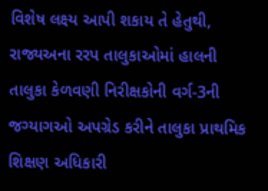વિશેષ લક્ષ્ય આપી શકાય તે હેતુથી, રાજ્યઅના રરપ તાલુકાઓમાં હાલની તાલુકા કેળવણી નિરીક્ષકોની વર્ગ-3ની જગ્યાગઓ અપગ્રેડ કરીને તાલુકા પ્રાથમિક શિક્ષણ અધિકારી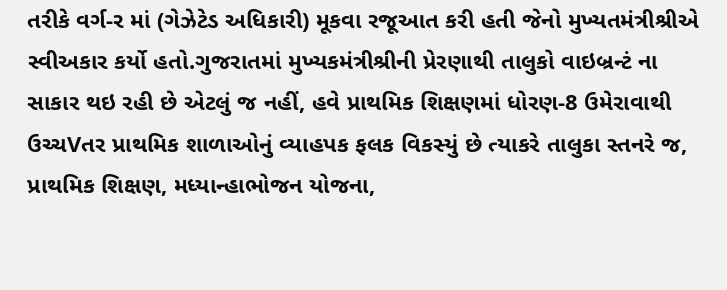તરીકે વર્ગ-ર માં (ગેઝેટેડ અધિકારી) મૂકવા રજૂઆત કરી હતી જેનો મુખ્યતમંત્રીશ્રીએ સ્વીઅકાર કર્યો હતો.ગુજરાતમાં મુખ્યકમંત્રીશ્રીની પ્રેરણાથી તાલુકો વાઇબ્રન્ટં ના સાકાર થઇ રહી છે એટલું જ નહીં, હવે પ્રાથમિક શિક્ષણમાં ધોરણ-8 ઉમેરાવાથી ઉચ્ચVતર પ્રાથમિક શાળાઓનું વ્યાહપક ફલક વિકસ્યું છે ત્યાકરે તાલુકા સ્તનરે જ, પ્રાથમિક શિક્ષણ, મધ્યાન્હાભોજન યોજના,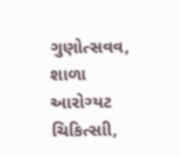ગુણોત્સવવ, શાળા આરોગ્યટ ચિકિત્સાી,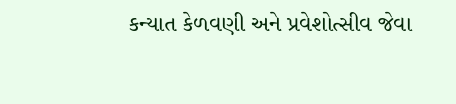કન્યાત કેળવણી અને પ્રવેશોત્સીવ જેવા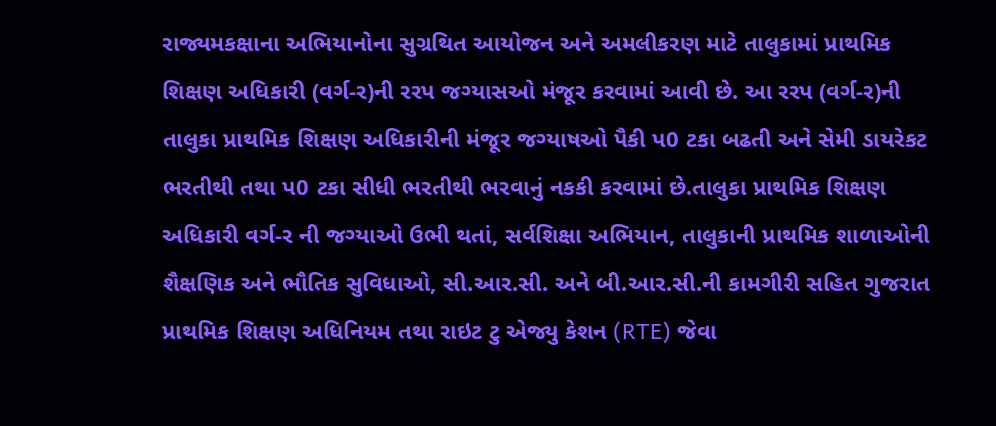રાજ્યમકક્ષાના અભિયાનોના સુગ્રથિત આયોજન અને અમલીકરણ માટે તાલુકામાં પ્રાથમિક શિક્ષણ અધિકારી (વર્ગ-ર)ની રરપ જગ્યાસઓ મંજૂર કરવામાં આવી છે. આ રરપ (વર્ગ-ર)ની તાલુકા પ્રાથમિક શિક્ષણ અધિકારીની મંજૂર જગ્યાષઓ પૈકી પ0 ટકા બઢતી અને સેમી ડાયરેકટ ભરતીથી તથા પ0 ટકા સીધી ભરતીથી ભરવાનું નકકી કરવામાં છે.તાલુકા પ્રાથમિક શિક્ષણ અધિકારી વર્ગ-ર ની જગ્યાઓ ઉભી થતાં, સર્વશિક્ષા અભિયાન, તાલુકાની પ્રાથમિક શાળાઓની શૈક્ષણિક અને ભૌતિક સુવિધાઓ, સી.આર.સી. અને બી.આર.સી.ની કામગીરી સહિત ગુજરાત પ્રાથમિક શિક્ષણ અધિનિયમ તથા રાઇટ ટુ એજ્યુ કેશન (RTE) જેવા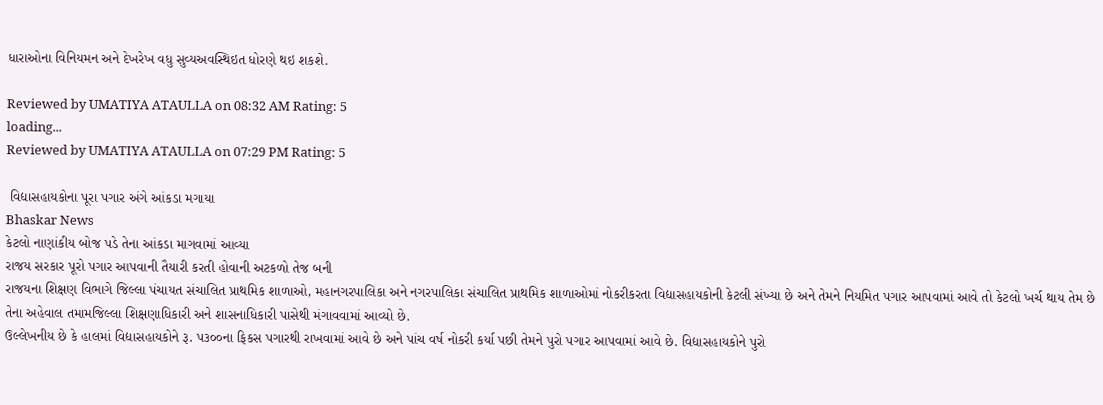ધારાઓના વિનિયમન અને દેખરેખ વધુ સુવ્યઅવસ્થિઇત ધોરણે થઇ શકશે.

Reviewed by UMATIYA ATAULLA on 08:32 AM Rating: 5
loading...
Reviewed by UMATIYA ATAULLA on 07:29 PM Rating: 5

 વિદ્યાસહાયકોના પૂરા પગાર અંગે આંકડા મગાયા
Bhaskar News
કેટલો નાણાંકીય બોજ પડે તેના આંકડા માગવામાં આવ્યા
રાજય સરકાર પૂરો પગાર આપવાની તૈયારી કરતી હોવાની અટકળો તેજ બની
રાજયના શિક્ષણ વિભાગે જિલ્લા પંચાયત સંચાલિત પ્રાથમિક શાળાઓ, મહાનગરપાલિકા અને નગરપાલિકા સંચાલિત પ્રાથમિક શાળાઓમાં નોકરીકરતા વિદ્યાસહાયકોની કેટલી સંખ્યા છે અને તેમને નિયમિત પગાર આપવામાં આવે તો કેટલો ખર્ચ થાય તેમ છે તેના અહેવાલ તમામજિલ્લા શિક્ષણાધિકારી અને શાસનાધિકારી પાસેથી મંગાવવામાં આવ્યો છે.
ઉલ્લેખનીય છે કે હાલમાં વિદ્યાસહાયકોને રૂ. પ૩૦૦ના ફિકસ પગારથી રાખવામાં આવે છે અને પાંચ વર્ષ નોકરી કર્યા પછી તેમને પુરો પગાર આપવામાં આવે છે. વિદ્યાસહાયકોને પુરો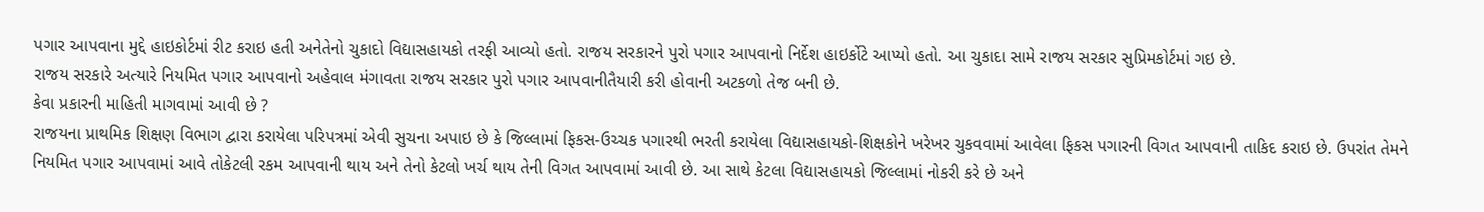પગાર આપવાના મુદ્દે હાઇકોર્ટમાં રીટ કરાઇ હતી અનેતેનો ચુકાદો વિદ્યાસહાયકો તરફી આવ્યો હતો. રાજય સરકારને પુરો પગાર આપવાનો નિર્દેશ હાઇર્કોટે આપ્યો હતો. આ ચુકાદા સામે રાજય સરકાર સુપ્રિમકોર્ટમાં ગઇ છે.
રાજય સરકારે અત્યારે નિયમિત પગાર આપવાનો અહેવાલ મંગાવતા રાજય સરકાર પુરો પગાર આપવાનીતૈયારી કરી હોવાની અટકળો તેજ બની છે.
કેવા પ્રકારની માહિ‌તી માગવામાં આવી છે ?
રાજયના પ્રાથમિક શિક્ષણ વિભાગ દ્વારા કરાયેલા પરિપત્રમાં એવી સુચના અપાઇ છે કે જિલ્લામાં ફિકસ-ઉચ્ચક પગારથી ભરતી કરાયેલા વિદ્યાસહાયકો-શિક્ષકોને ખરેખર ચુકવવામાં આવેલા ફિકસ પગારની વિગત આપવાની તાકિદ કરાઇ છે. ઉપરાંત તેમને નિયમિત પગાર આપવામાં આવે તોકેટલી રકમ આપવાની થાય અને તેનો કેટલો ખર્ચ થાય તેની વિગત આપવામાં આવી છે. આ સાથે કેટલા વિદ્યાસહાયકો જિલ્લામાં નોકરી કરે છે અને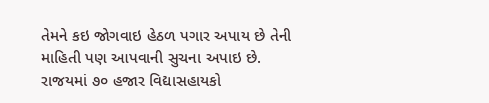તેમને કઇ જોગવાઇ હેઠળ પગાર અપાય છે તેની માહિ‌તી પણ આપવાની સુચના અપાઇ છે.
રાજયમાં ૭૦ હજાર વિદ્યાસહાયકો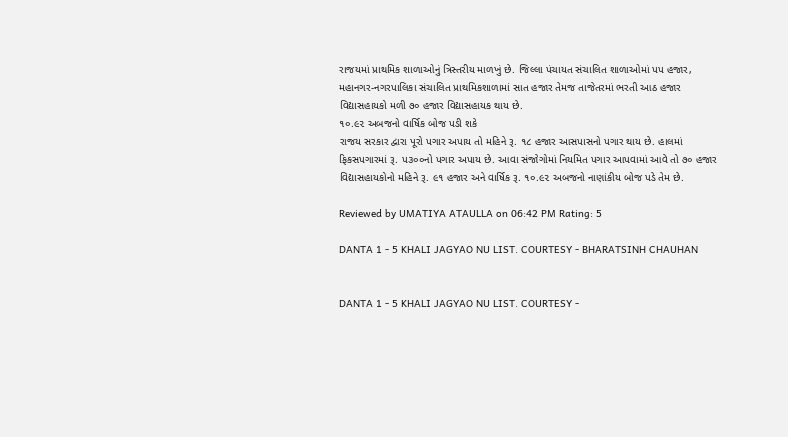રાજયમાં પ્રાથમિક શાળાઓનું ત્રિસ્તરીય માળખું છે. જિલ્લા પંચાયત સંચાલિત શાળાઓમાં પપ હજાર, મહાનગર-નગરપાલિકા સંચાલિત પ્રાથમિકશાળામાં સાત હજાર તેમજ તાજેતરમાં ભરતી આઠ હજાર વિદ્યાસહાયકો મળી ૭૦ હજાર વિદ્યાસહાયક થાય છે.
૧૦.૯૨ અબજનો વાર્ષિ‌ક બોજ પડી શકે
રાજય સરકાર દ્વારા પૂરો પગાર અપાય તો મહિ‌ને રૂ. ૧૮ હજાર આસપાસનો પગાર થાય છે. હાલમાં ફિકસપગારમાં રૂ. પ૩૦૦નો પગાર અપાય છે. આવા સંજોગોમાં નિયમિત પગાર આપવામાં આવે તો ૭૦ હજાર વિદ્યાસહાયકોનો મહિ‌ને રૂ. ૯૧ હજાર અને વાર્ષિ‌ક રૂ. ૧૦.૯૨ અબજનો નાણાંકીય બોજ પડે તેમ છે.

Reviewed by UMATIYA ATAULLA on 06:42 PM Rating: 5

DANTA 1 - 5 KHALI JAGYAO NU LIST. COURTESY - BHARATSINH CHAUHAN


DANTA 1 - 5 KHALI JAGYAO NU LIST. COURTESY -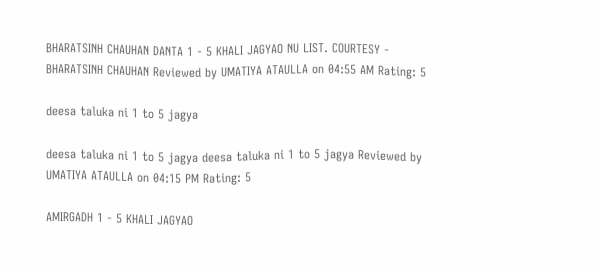BHARATSINH CHAUHAN DANTA 1 - 5 KHALI JAGYAO NU LIST. COURTESY - BHARATSINH CHAUHAN Reviewed by UMATIYA ATAULLA on 04:55 AM Rating: 5

deesa taluka ni 1 to 5 jagya

deesa taluka ni 1 to 5 jagya deesa taluka ni 1 to 5 jagya Reviewed by UMATIYA ATAULLA on 04:15 PM Rating: 5

AMIRGADH 1 - 5 KHALI JAGYAO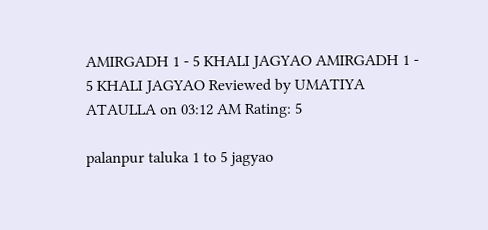AMIRGADH 1 - 5 KHALI JAGYAO AMIRGADH 1 - 5 KHALI JAGYAO Reviewed by UMATIYA ATAULLA on 03:12 AM Rating: 5

palanpur taluka 1 to 5 jagyao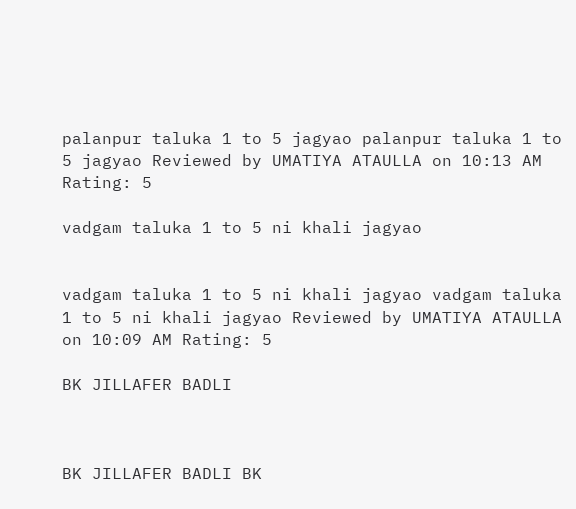palanpur taluka 1 to 5 jagyao palanpur taluka 1 to 5 jagyao Reviewed by UMATIYA ATAULLA on 10:13 AM Rating: 5

vadgam taluka 1 to 5 ni khali jagyao


vadgam taluka 1 to 5 ni khali jagyao vadgam taluka 1 to 5 ni khali jagyao Reviewed by UMATIYA ATAULLA on 10:09 AM Rating: 5

BK JILLAFER BADLI



BK JILLAFER BADLI BK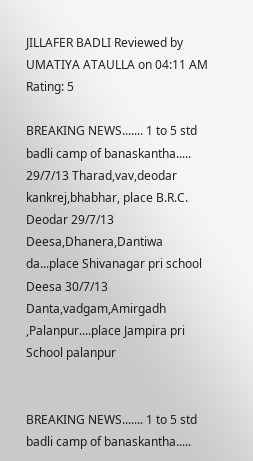JILLAFER BADLI Reviewed by UMATIYA ATAULLA on 04:11 AM Rating: 5

BREAKING NEWS....... 1 to 5 std badli camp of banaskantha..... 29/7/13 Tharad,vav,deodar kankrej,bhabhar, place B.R.C. Deodar 29/7/13 Deesa,Dhanera,Dantiwa da...place Shivanagar pri school Deesa 30/7/13 Danta,vadgam,Amirgadh ,Palanpur....place Jampira pri School palanpur


BREAKING NEWS....... 1 to 5 std badli camp of banaskantha.....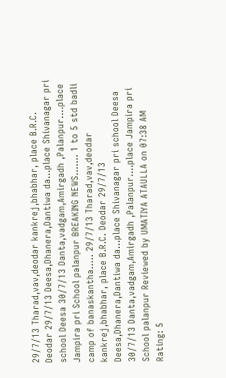29/7/13 Tharad,vav,deodar kankrej,bhabhar, place B.R.C. Deodar 29/7/13 Deesa,Dhanera,Dantiwa da...place Shivanagar pri school Deesa 30/7/13 Danta,vadgam,Amirgadh ,Palanpur....place Jampira pri School palanpur BREAKING NEWS....... 1 to 5 std badli camp of banaskantha..... 29/7/13 Tharad,vav,deodar kankrej,bhabhar, place B.R.C. Deodar 29/7/13 Deesa,Dhanera,Dantiwa da...place Shivanagar pri school Deesa 30/7/13 Danta,vadgam,Amirgadh ,Palanpur....place Jampira pri School palanpur Reviewed by UMATIYA ATAULLA on 07:38 AM Rating: 5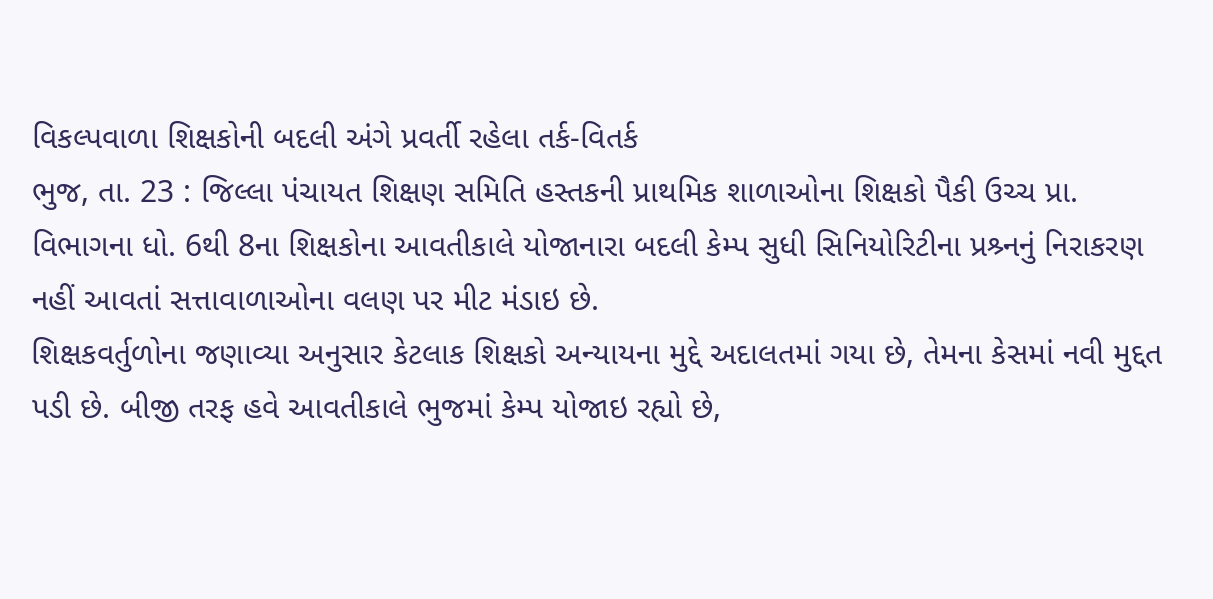વિકલ્પવાળા શિક્ષકોની બદલી અંગે પ્રવર્તી રહેલા તર્ક-વિતર્ક
ભુજ, તા. 23 : જિલ્લા પંચાયત શિક્ષણ સમિતિ હસ્તકની પ્રાથમિક શાળાઓના શિક્ષકો પૈકી ઉચ્ચ પ્રા. વિભાગના ધો. 6થી 8ના શિક્ષકોના આવતીકાલે યોજાનારા બદલી કેમ્પ સુધી સિનિયોરિટીના પ્રશ્ર્નનું નિરાકરણ નહીં આવતાં સત્તાવાળાઓના વલણ પર મીટ મંડાઇ છે.
શિક્ષકવર્તુળોના જણાવ્યા અનુસાર કેટલાક શિક્ષકો અન્યાયના મુદ્દે અદાલતમાં ગયા છે, તેમના કેસમાં નવી મુદ્દત પડી છે. બીજી તરફ હવે આવતીકાલે ભુજમાં કેમ્પ યોજાઇ રહ્યો છે,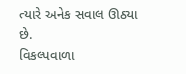ત્યારે અનેક સવાલ ઊઠ્યા છે.
વિકલ્પવાળા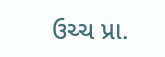ઉચ્ચ પ્રા.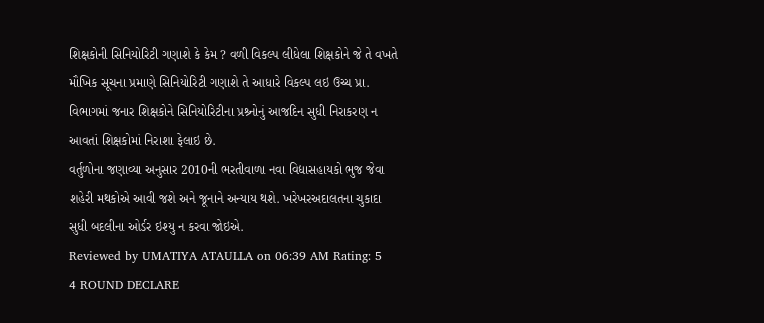શિક્ષકોની સિનિયોરિટી ગણાશે કે કેમ ? વળી વિકલ્પ લીધેલા શિક્ષકોને જે તે વખતે મૌખિક સૂચના પ્રમાણે સિનિયોરિટી ગણાશે તે આધારે વિકલ્પ લઇ ઉચ્ચ પ્રા. વિભાગમાં જનાર શિક્ષકોને સિનિયોરિટીના પ્રશ્ર્નોનું આજદિન સુધી નિરાકરણ ન આવતાં શિક્ષકોમાં નિરાશા ફેલાઇ છે.
વર્તુળોના જણાવ્યા અનુસાર 2010ની ભરતીવાળા નવા વિદ્યાસહાયકો ભુજ જેવા શહેરી મથકોએ આવી જશે અને જૂનાને અન્યાય થશે. ખરેખરઅદાલતના ચુકાદા સુધી બદલીના ઓર્ડર ઇશ્યુ ન કરવા જોઇએ.
Reviewed by UMATIYA ATAULLA on 06:39 AM Rating: 5
4 ROUND DECLARE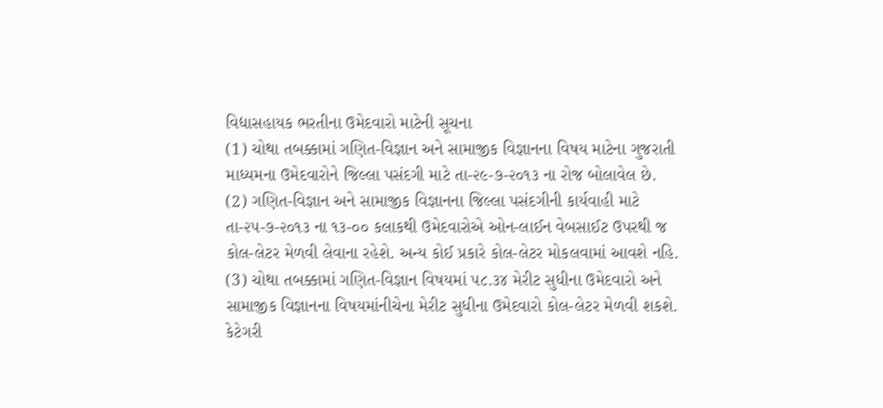વિદ્યાસહાયક ભરતીના ઉમેદવારો માટેની સૂચના
(1) ચોથા તબક્કામાં ગણિત-વિજ્ઞાન અને સામાજીક વિજ્ઞાનના વિષય માટેના ગુજરાતી માધ્યમના ઉમેદવારોને જિલ્લા પસંદગી માટે તા-૨૯-૭-૨૦૧૩ ના રોજ બોલાવેલ છે.
(2) ગણિત-વિજ્ઞાન અને સામાજીક વિજ્ઞાનના જિલ્લા પસંદગીની કાર્યવાહી માટે તા-૨૫-૭-૨૦૧૩ ના ૧૩-૦૦ કલાકથી ઉમેદવારોએ ઓન-લાઈન વેબસાઈટ ઉપરથી જ કોલ-લેટર મેળવી લેવાના રહેશે. અન્ય કોઈ પ્રકારે કોલ-લેટર મોકલવામાં આવશે નહિ.
(3) ચોથા તબક્કામાં ગણિત-વિજ્ઞાન વિષયમાં ૫૮.૩૪ મેરીટ સુધીના ઉમેદવારો અને સામાજીક વિજ્ઞાનના વિષયમાંનીચેના મેરીટ સુધીના ઉમેદવારો કોલ-લેટર મેળવી શકશે.
કેટેગરી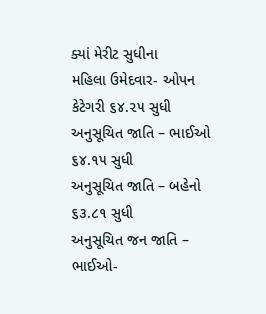ક્યાં મેરીટ સુધીના
મહિલા ઉમેદવાર- ઓપન કેટેગરી ૬૪.૨૫ સુધી
અનુસૂચિત જાતિ – ભાઈઓ ૬૪.૧૫ સુધી
અનુસૂચિત જાતિ – બહેનો ૬૩.૮૧ સુધી
અનુસૂચિત જન જાતિ – ભાઈઓ-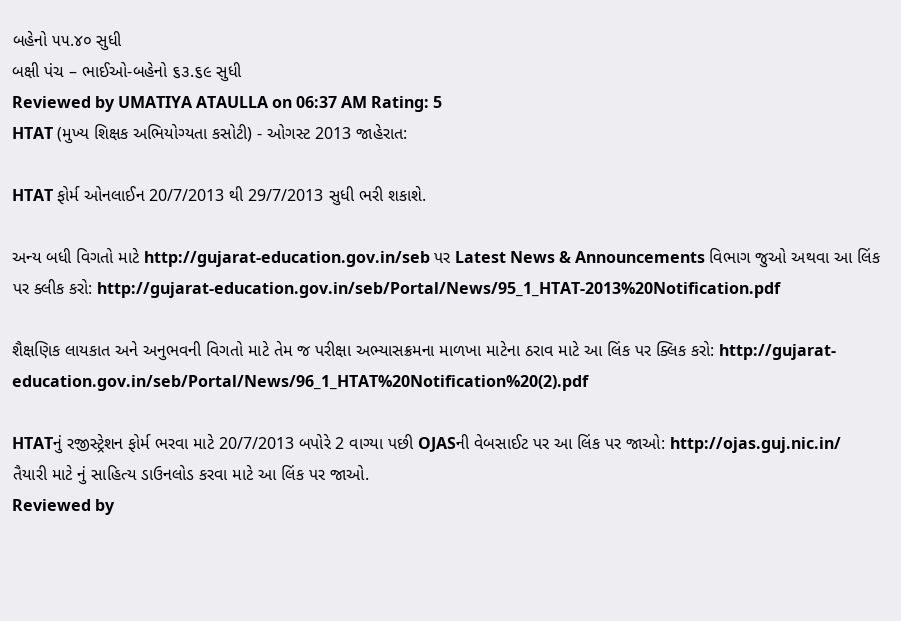બહેનો ૫૫.૪૦ સુધી
બક્ષી પંચ – ભાઈઓ-બહેનો ૬૩.૬૯ સુધી
Reviewed by UMATIYA ATAULLA on 06:37 AM Rating: 5
HTAT (મુખ્ય શિક્ષક અભિયોગ્યતા કસોટી) - ઓગસ્ટ 2013 જાહેરાત:

HTAT ફોર્મ ઓનલાઈન 20/7/2013 થી 29/7/2013 સુધી ભરી શકાશે.

અન્ય બધી વિગતો માટે http://gujarat-education.gov.in/seb પર Latest News & Announcements વિભાગ જુઓ અથવા આ લિંક પર ક્લીક કરો: http://gujarat-education.gov.in/seb/Portal/News/95_1_HTAT-2013%20Notification.pdf

શૈક્ષણિક લાયકાત અને અનુભવની વિગતો માટે તેમ જ પરીક્ષા અભ્યાસક્રમના માળખા માટેના ઠરાવ માટે આ લિંક પર ક્લિક કરો: http://gujarat-education.gov.in/seb/Portal/News/96_1_HTAT%20Notification%20(2).pdf

HTATનું રજીસ્ટ્રેશન ફોર્મ ભરવા માટે 20/7/2013 બપોરે 2 વાગ્યા પછી OJASની વેબસાઈટ પર આ લિંક પર જાઓ: http://ojas.guj.nic.in/
તૈયારી માટે નું સાહિત્ય ડાઉનલોડ કરવા માટે આ લિંક પર જાઓ.
Reviewed by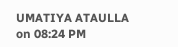UMATIYA ATAULLA on 08:24 PM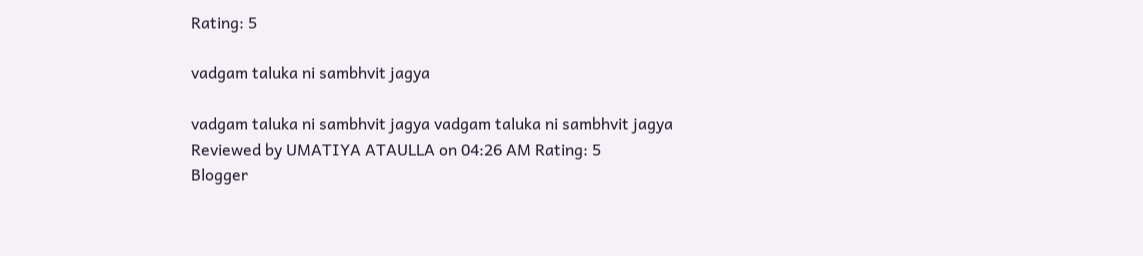Rating: 5

vadgam taluka ni sambhvit jagya

vadgam taluka ni sambhvit jagya vadgam taluka ni sambhvit jagya Reviewed by UMATIYA ATAULLA on 04:26 AM Rating: 5
Blogger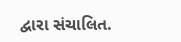દ્વારા સંચાલિત.